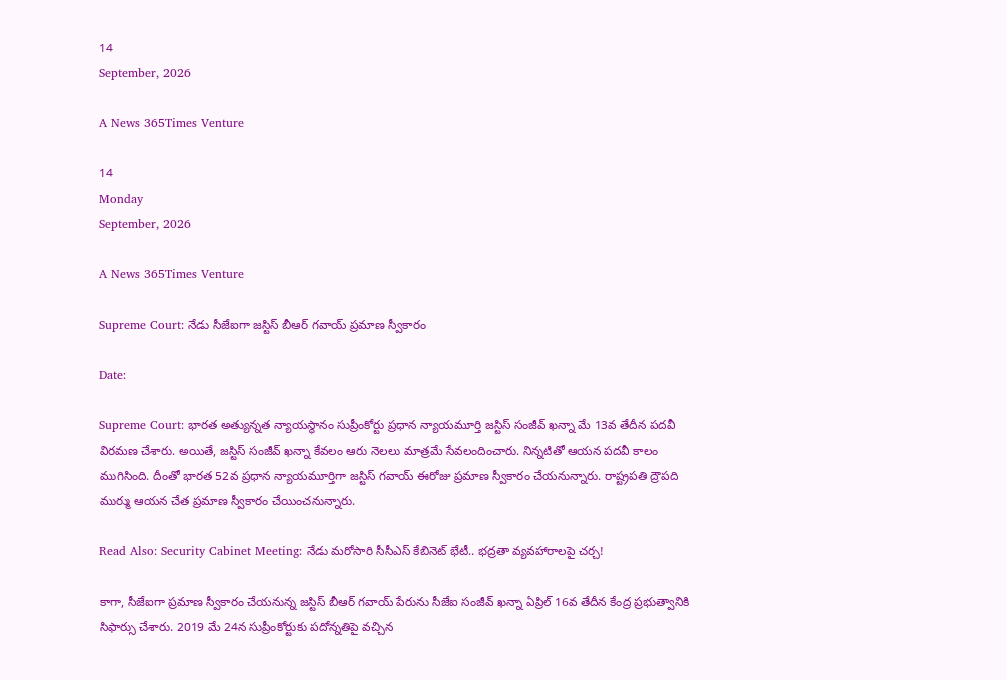14
September, 2026

A News 365Times Venture

14
Monday
September, 2026

A News 365Times Venture

Supreme Court: నేడు సీజేఐగా జస్టిస్ బీఆర్ గవాయ్ ప్రమాణ స్వీకారం

Date:

Supreme Court: భారత అత్యున్నత న్యాయస్థానం సుప్రీంకోర్టు ప్రధాన న్యాయమూర్తి జస్టిస్ సంజీవ్ ఖన్నా మే 13వ తేదీన పదవీ విరమణ చేశారు. అయితే, జస్టిస్‌ సంజీవ్‌ ఖన్నా కేవలం ఆరు నెలలు మాత్రమే సేవలందించారు. నిన్నటితో ఆయన పదవీ కాలం ముగిసింది. దీంతో భారత 52వ ప్రధాన న్యాయమూర్తిగా జస్టిస్‌ గవాయ్‌ ఈరోజు ప్రమాణ స్వీకారం చేయనున్నారు. రాష్ట్రపతి ద్రౌపది ముర్ము ఆయన చేత ప్రమాణ స్వీకారం చేయించనున్నారు.

Read Also: Security Cabinet Meeting: నేడు మరోసారి సీసీఎస్ కేబినెట్ భేటీ.. భద్రతా వ్యవహారాలపై చర్చ!

కాగా, సీజేఐగా ప్రమాణ స్వీకారం చేయనున్న జస్టిస్‌ బీఆర్ గవాయ్‌ పేరును సీజేఐ సంజీవ్ ఖన్నా ఏప్రిల్‌ 16వ తేదీన కేంద్ర ప్రభుత్వానికి సిఫార్సు చేశారు. 2019 మే 24న సుప్రీంకోర్టుకు పదోన్నతిపై వచ్చిన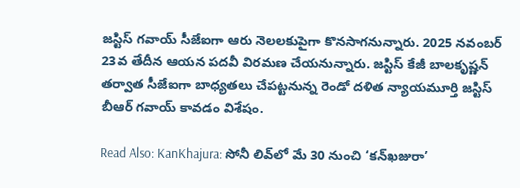జస్టిస్‌ గవాయ్‌ సీజేఐగా ఆరు నెలలకుపైగా కొనసాగనున్నారు. 2025 నవంబర్‌ 23వ తేదీన ఆయన పదవీ విరమణ చేయనున్నారు. జస్టిస్‌ కేజీ బాలకృష్ణన్‌ తర్వాత సీజేఐగా బాధ్యతలు చేపట్టనున్న రెండో దళిత న్యాయమూర్తి జస్టిస్‌ బీఆర్ గవాయ్‌ కావడం విశేషం.

Read Also: KanKhajura: సోనీ లివ్‌లో మే 30 నుంచి ‘కన్‌ఖజురా’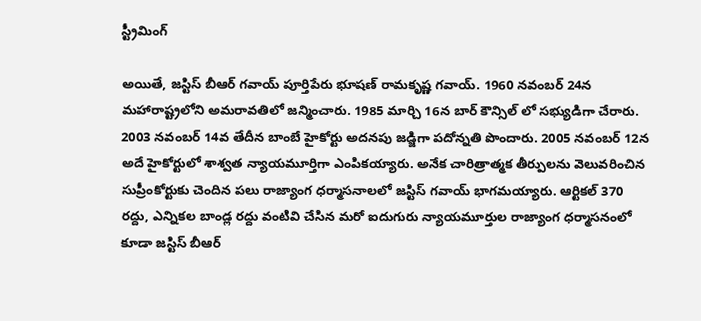స్ట్రీమింగ్

అయితే, జస్టిస్ బీఆర్ గవాయ్‌ పూర్తిపేరు భూషణ్‌ రామకృష్ణ గవాయ్‌. 1960 నవంబర్‌ 24న మహారాష్ట్రలోని అమరావతిలో జన్మించారు. 1985 మార్చి 16న బార్‌ కౌన్సిల్ లో సభ్యుడిగా చేరారు. 2003 నవంబర్‌ 14వ తేదీన బాంబే హైకోర్టు అదనపు జడ్జిగా పదోన్నతి పొందారు. 2005 నవంబర్‌ 12న అదే హైకోర్టులో శాశ్వత న్యాయమూర్తిగా ఎంపికయ్యారు. అనేక చారిత్రాత్మక తీర్పులను వెలువరించిన సుప్రీంకోర్టుకు చెందిన పలు రాజ్యాంగ ధర్మాసనాలలో జస్టిస్‌ గవాయ్‌ భాగమయ్యారు. ఆర్టికల్ 370 రద్దు, ఎన్నికల బాండ్ల రద్దు వంటివి చేసిన మరో ఐదుగురు న్యాయమూర్తుల రాజ్యాంగ ధర్మాసనంలో కూడా జస్టిస్‌ బీఆర్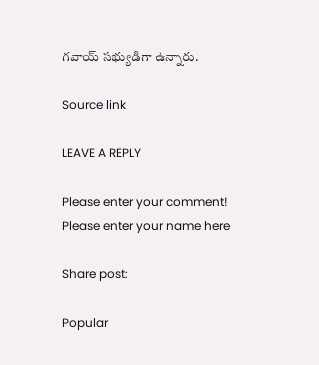గవాయ్‌ సభ్యుడిగా ఉన్నారు.

Source link

LEAVE A REPLY

Please enter your comment!
Please enter your name here

Share post:

Popular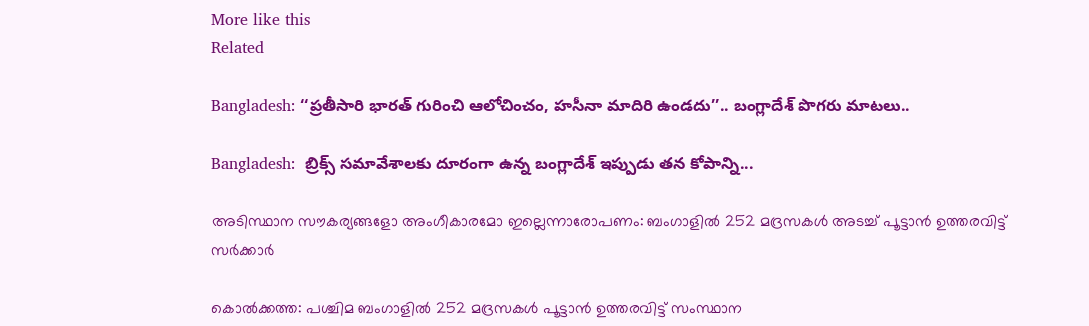More like this
Related

Bangladesh: ‘‘ప్రతీసారి భారత్ గురించి ఆలోచించం, హసీనా మాదిరి ఉండదు’’.. బంగ్లాదేశ్ పొగరు మాటలు..

Bangladesh:  బ్రిక్స్ సమావేశాలకు దూరంగా ఉన్న బంగ్లాదేశ్ ఇప్పుడు తన కోపాన్ని...

അടിസ്ഥാന സൗകര്യങ്ങളോ അംഗീകാരമോ ഇല്ലെന്നാരോപണം: ബംഗാളില്‍ 252 മദ്രസകള്‍ അടച്ച് പൂട്ടാന്‍ ഉത്തരവിട്ട് സര്‍ക്കാര്‍

കൊല്‍ക്കത്ത: പശ്ചിമ ബംഗാളില്‍ 252 മദ്രസകള്‍ പൂട്ടാന്‍ ഉത്തരവിട്ട് സംസ്ഥാന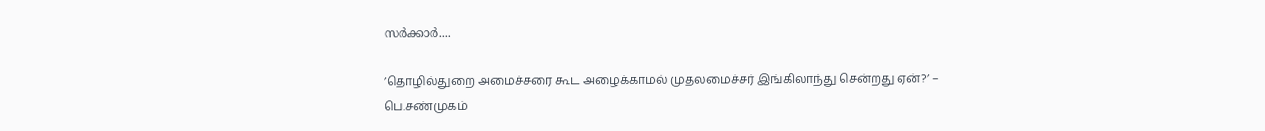സര്‍ക്കാര്‍....

’தொழில்துறை அமைச்சரை கூட அழைக்காமல் முதலமைச்சர் இங்கிலாந்து சென்றது ஏன்?’ – பெ.சண்முகம்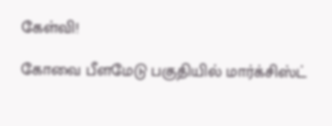கேள்வி!

கோவை பீளமேடு பகுதியில் மார்க்சிஸ்ட்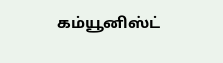கம்யூனிஸ்ட்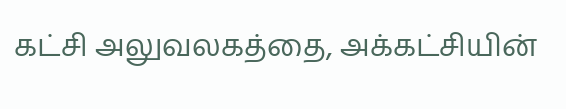கட்சி அலுவலகத்தை, அக்கட்சியின்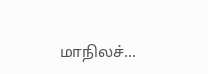மாநிலச்...